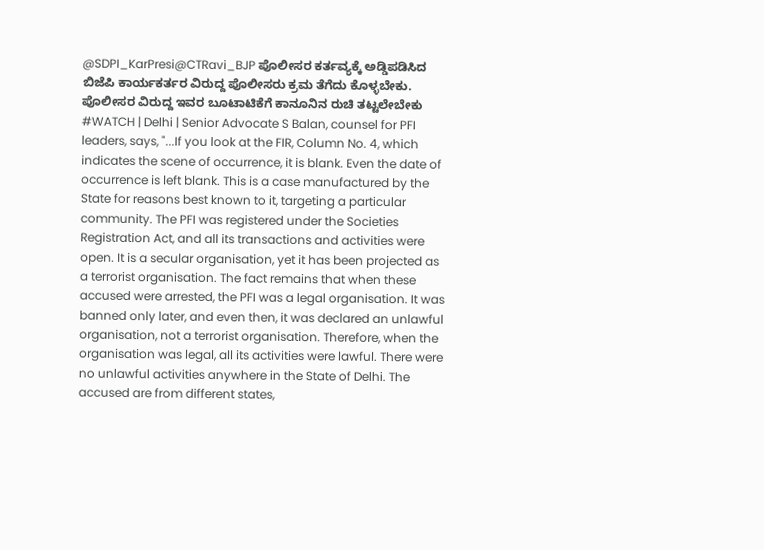@SDPI_KarPresi@CTRavi_BJP ಪೊಲೀಸರ ಕರ್ತವ್ಯಕ್ಕೆ ಅಡ್ಡಿಪಡಿಸಿದ ಬಿಜೆಪಿ ಕಾರ್ಯಕರ್ತರ ವಿರುದ್ದ ಪೊಲೀಸರು ಕ್ರಮ ತೆಗೆದು ಕೊಳ್ಳಬೇಕು. ಪೊಲೀಸರ ವಿರುದ್ದ ಇವರ ಬೂಟಾಟಿಕೆಗೆ ಕಾನೂನಿನ ರುಚಿ ತಟ್ಟಲೇಬೇಕು
#WATCH | Delhi | Senior Advocate S Balan, counsel for PFI leaders, says, "...If you look at the FIR, Column No. 4, which indicates the scene of occurrence, it is blank. Even the date of occurrence is left blank. This is a case manufactured by the State for reasons best known to it, targeting a particular community. The PFI was registered under the Societies Registration Act, and all its transactions and activities were open. It is a secular organisation, yet it has been projected as a terrorist organisation. The fact remains that when these accused were arrested, the PFI was a legal organisation. It was banned only later, and even then, it was declared an unlawful organisation, not a terrorist organisation. Therefore, when the organisation was legal, all its activities were lawful. There were no unlawful activities anywhere in the State of Delhi. The accused are from different states,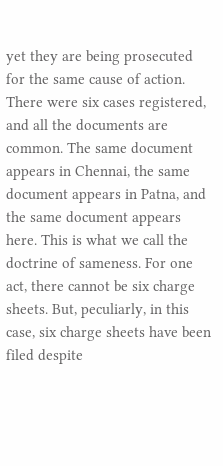yet they are being prosecuted for the same cause of action. There were six cases registered, and all the documents are common. The same document appears in Chennai, the same document appears in Patna, and the same document appears here. This is what we call the doctrine of sameness. For one act, there cannot be six charge sheets. But, peculiarly, in this case, six charge sheets have been filed despite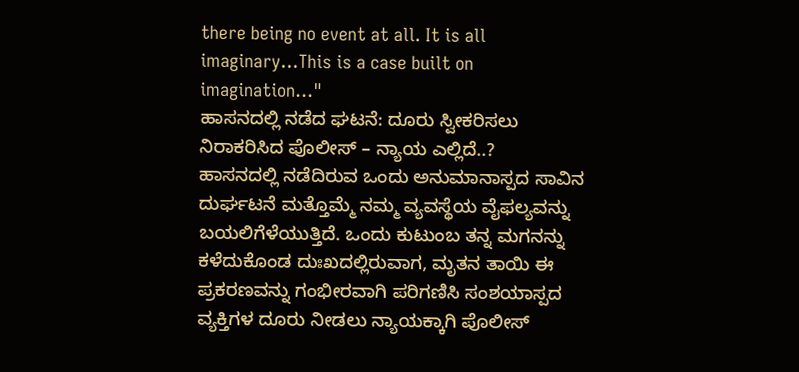there being no event at all. It is all imaginary...This is a case built on imagination..."
ಹಾಸನದಲ್ಲಿ ನಡೆದ ಘಟನೆ: ದೂರು ಸ್ವೀಕರಿಸಲು ನಿರಾಕರಿಸಿದ ಪೊಲೀಸ್ – ನ್ಯಾಯ ಎಲ್ಲಿದೆ..?
ಹಾಸನದಲ್ಲಿ ನಡೆದಿರುವ ಒಂದು ಅನುಮಾನಾಸ್ಪದ ಸಾವಿನ ದುರ್ಘಟನೆ ಮತ್ತೊಮ್ಮೆ ನಮ್ಮ ವ್ಯವಸ್ಥೆಯ ವೈಫಲ್ಯವನ್ನು ಬಯಲಿಗೆಳೆಯುತ್ತಿದೆ. ಒಂದು ಕುಟುಂಬ ತನ್ನ ಮಗನನ್ನು ಕಳೆದುಕೊಂಡ ದುಃಖದಲ್ಲಿರುವಾಗ, ಮೃತನ ತಾಯಿ ಈ ಪ್ರಕರಣವನ್ನು ಗಂಭೀರವಾಗಿ ಪರಿಗಣಿಸಿ ಸಂಶಯಾಸ್ಪದ ವ್ಯಕ್ತಿಗಳ ದೂರು ನೀಡಲು ನ್ಯಾಯಕ್ಕಾಗಿ ಪೊಲೀಸ್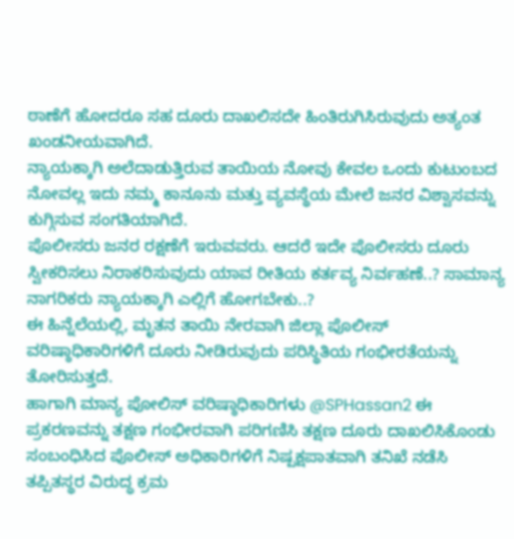ಠಾಣೆಗೆ ಹೋದರೂ ಸಹ ದೂರು ದಾಖಲಿಸದೇ ಹಿಂತಿರುಗಿಸಿರುವುದು ಅತ್ಯಂತ ಖಂಡನೀಯವಾಗಿದೆ.
ನ್ಯಾಯಕ್ಕಾಗಿ ಅಲೆದಾಡುತ್ತಿರುವ ತಾಯಿಯ ನೋವು ಕೇವಲ ಒಂದು ಕುಟುಂಬದ ನೋವಲ್ಲ ಇದು ನಮ್ಮ ಕಾನೂನು ಮತ್ತು ವ್ಯವಸ್ಥೆಯ ಮೇಲೆ ಜನರ ವಿಶ್ವಾಸವನ್ನು ಕುಗ್ಗಿಸುವ ಸಂಗತಿಯಾಗಿದೆ.
ಪೊಲೀಸರು ಜನರ ರಕ್ಷಣೆಗೆ ಇರುವವರು. ಆದರೆ ಇದೇ ಪೊಲೀಸರು ದೂರು ಸ್ವೀಕರಿಸಲು ನಿರಾಕರಿಸುವುದು ಯಾವ ರೀತಿಯ ಕರ್ತವ್ಯ ನಿರ್ವಹಣೆ..? ಸಾಮಾನ್ಯ ನಾಗರಿಕರು ನ್ಯಾಯಕ್ಕಾಗಿ ಎಲ್ಲಿಗೆ ಹೋಗಬೇಕು..?
ಈ ಹಿನ್ನೆಲೆಯಲ್ಲಿ, ಮೃತನ ತಾಯಿ ನೇರವಾಗಿ ಜಿಲ್ಲಾ ಪೊಲೀಸ್ ವರಿಷ್ಠಾಧಿಕಾರಿಗಳಿಗೆ ದೂರು ನೀಡಿರುವುದು ಪರಿಸ್ಥಿತಿಯ ಗಂಭೀರತೆಯನ್ನು ತೋರಿಸುತ್ತದೆ.
ಹಾಗಾಗಿ ಮಾನ್ಯ ಪೋಲಿಸ್ ವರಿಷ್ಠಾಧಿಕಾರಿಗಳು @SPHassan2 ಈ ಪ್ರಕರಣವನ್ನು ತಕ್ಷಣ ಗಂಭೀರವಾಗಿ ಪರಿಗಣಿಸಿ ತಕ್ಷಣ ದೂರು ದಾಖಲಿಸಿಕೊಂಡು ಸಂಬಂಧಿಸಿದ ಪೊಲೀಸ್ ಅಧಿಕಾರಿಗಳಿಗೆ ನಿಷ್ಪಕ್ಷಪಾತವಾಗಿ ತನಿಖೆ ನಡೆಸಿ ತಪ್ಪಿತಸ್ಥರ ವಿರುದ್ಧ ಕ್ರಮ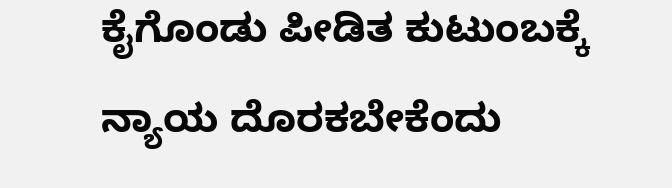ಕೈಗೊಂಡು ಪೀಡಿತ ಕುಟುಂಬಕ್ಕೆ ನ್ಯಾಯ ದೊರಕಬೇಕೆಂದು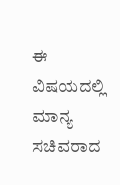ಈ ವಿಷಯದಲ್ಲಿ ಮಾನ್ಯ ಸಚಿವರಾದ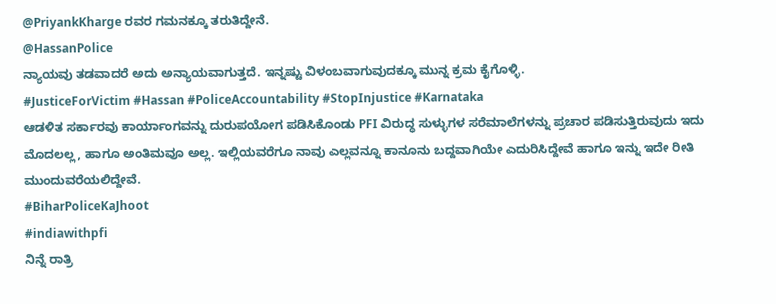@PriyankKharge ರವರ ಗಮನಕ್ಕೂ ತರುತಿದ್ದೇನೆ.
@HassanPolice
ನ್ಯಾಯವು ತಡವಾದರೆ ಅದು ಅನ್ಯಾಯವಾಗುತ್ತದೆ. ಇನ್ನಷ್ಟು ವಿಳಂಬವಾಗುವುದಕ್ಕೂ ಮುನ್ನ ಕ್ರಮ ಕೈಗೊಳ್ಳಿ.
#JusticeForVictim #Hassan #PoliceAccountability #StopInjustice #Karnataka
ಆಡಳಿತ ಸರ್ಕಾರವು ಕಾರ್ಯಾಂಗವನ್ನು ದುರುಪಯೋಗ ಪಡಿಸಿಕೊಂಡು PFI ವಿರುದ್ಧ ಸುಳ್ಳುಗಳ ಸರೆಮಾಲೆಗಳನ್ನು ಪ್ರಚಾರ ಪಡಿಸುತ್ತಿರುವುದು ಇದು ಮೊದಲಲ್ಲ, ಹಾಗೂ ಅಂತಿಮವೂ ಅಲ್ಲ. ಇಲ್ಲಿಯವರೆಗೂ ನಾವು ಎಲ್ಲವನ್ನೂ ಕಾನೂನು ಬದ್ದವಾಗಿಯೇ ಎದುರಿಸಿದ್ದೇವೆ ಹಾಗೂ ಇನ್ನು ಇದೇ ರೀತಿ ಮುಂದುವರೆಯಲಿದ್ದೇವೆ.
#BiharPoliceKaJhoot
#indiawithpfi
ನಿನ್ನೆ ರಾತ್ರಿ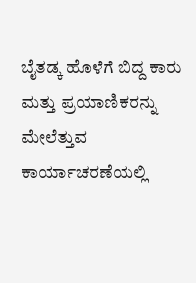ಬೈತಡ್ಕ ಹೊಳೆಗೆ ಬಿದ್ದ ಕಾರು ಮತ್ತು ಪ್ರಯಾಣಿಕರನ್ನು ಮೇಲೆತ್ತುವ ಕಾರ್ಯಾಚರಣೆಯಲ್ಲಿ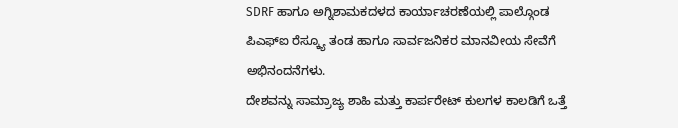SDRF ಹಾಗೂ ಅಗ್ನಿಶಾಮಕದಳದ ಕಾರ್ಯಾಚರಣೆಯಲ್ಲಿ ಪಾಲ್ಗೊಂಡ ಪಿಎಫ್ಐ ರೆಸ್ಕ್ಯೂ ತಂಡ ಹಾಗೂ ಸಾರ್ವಜನಿಕರ ಮಾನವೀಯ ಸೇವೆಗೆ ಅಭಿನಂದನೆಗಳು.
ದೇಶವನ್ನು ಸಾಮ್ರಾಜ್ಯ ಶಾಹಿ ಮತ್ತು ಕಾರ್ಪರೇಟ್ ಕುಲಗಳ ಕಾಲಡಿಗೆ ಒತ್ತೆ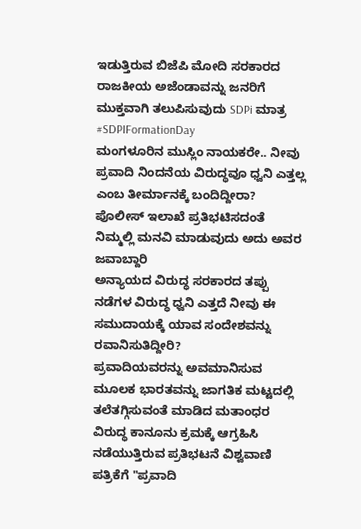ಇಡುತ್ತಿರುವ ಬಿಜೆಪಿ ಮೋದಿ ಸರಕಾರದ ರಾಜಕೀಯ ಅಜೆಂಡಾವನ್ನು ಜನರಿಗೆ ಮುಕ್ತವಾಗಿ ತಲುಪಿಸುವುದು SDPi ಮಾತ್ರ
#SDPIFormationDay
ಮಂಗಳೂರಿನ ಮುಸ್ಲಿಂ ನಾಯಕರೇ.. ನೀವು ಪ್ರವಾದಿ ನಿಂದನೆಯ ವಿರುದ್ಧವೂ ಧ್ವನಿ ಎತ್ತಲ್ಲ ಎಂಬ ತೀರ್ಮಾನಕ್ಕೆ ಬಂದಿದ್ದೀರಾ?
ಪೊಲೀಸ್ ಇಲಾಖೆ ಪ್ರತಿಭಟಿಸದಂತೆ ನಿಮ್ಮಲ್ಲಿ ಮನವಿ ಮಾಡುವುದು ಅದು ಅವರ ಜವಾಬ್ದಾರಿ
ಅನ್ಯಾಯದ ವಿರುದ್ಧ ಸರಕಾರದ ತಪ್ಪು ನಡೆಗಳ ವಿರುದ್ಧ ಧ್ವನಿ ಎತ್ತದೆ ನೀವು ಈ ಸಮುದಾಯಕ್ಕೆ ಯಾವ ಸಂದೇಶವನ್ನು ರವಾನಿಸುತಿದ್ದೀರಿ?
ಪ್ರವಾದಿಯವರನ್ನು ಅವಮಾನಿಸುವ ಮೂಲಕ ಭಾರತವನ್ನು ಜಾಗತಿಕ ಮಟ್ಟದಲ್ಲಿ ತಲೆತಗ್ಗಿಸುವಂತೆ ಮಾಡಿದ ಮತಾಂಧರ ವಿರುದ್ಧ ಕಾನೂನು ಕ್ರಮಕ್ಕೆ ಆಗ್ರಹಿಸಿ ನಡೆಯುತ್ತಿರುವ ಪ್ರತಿಭಟನೆ ವಿಶ್ವವಾಣಿ ಪತ್ರಿಕೆಗೆ "ಪ್ರವಾದಿ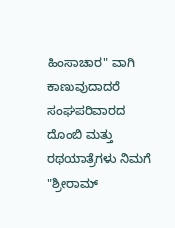ಹಿಂಸಾಚಾರ" ವಾಗಿ ಕಾಣುವುದಾದರೆ ಸಂಘಪರಿವಾರದ ದೊಂಬಿ ಮತ್ತು ರಥಯಾತ್ರೆಗಳು ನಿಮಗೆ "ಶ್ರೀರಾಮ್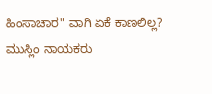ಹಿಂಸಾಚಾರ" ವಾಗಿ ಏಕೆ ಕಾಣಲಿಲ್ಲ?
ಮುಸ್ಲಿಂ ನಾಯಕರು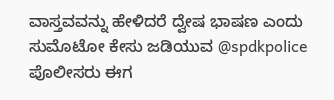ವಾಸ್ತವವನ್ನು ಹೇಳಿದರೆ ದ್ವೇಷ ಭಾಷಣ ಎಂದು ಸುಮೊಟೋ ಕೇಸು ಜಡಿಯುವ @spdkpolice ಪೊಲೀಸರು ಈಗ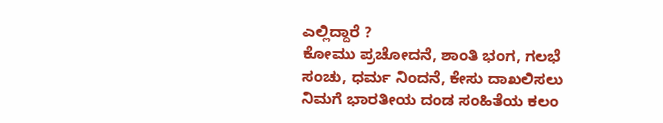ಎಲ್ಲಿದ್ದಾರೆ ?
ಕೋಮು ಪ್ರಚೋದನೆ, ಶಾಂತಿ ಭಂಗ, ಗಲಭೆ ಸಂಚು, ಧರ್ಮ ನಿಂದನೆ, ಕೇಸು ದಾಖಲಿಸಲು ನಿಮಗೆ ಭಾರತೀಯ ದಂಡ ಸಂಹಿತೆಯ ಕಲಂ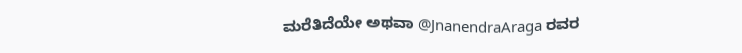ಮರೆತಿದೆಯೇ ಅಥವಾ @JnanendraAraga ರವರ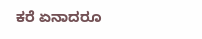ಕರೆ ಏನಾದರೂ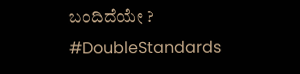ಬಂದಿದೆಯೇ ?
#DoubleStandards